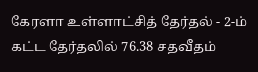கேரளா உள்ளாட்சித் தேர்தல் - 2-ம் கட்ட தேர்தலில் 76.38 சதவீதம்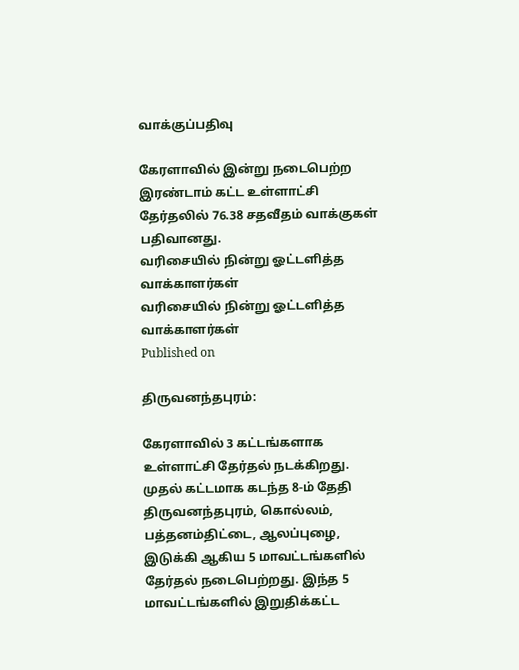வாக்குப்பதிவு

கேரளாவில் இன்று நடைபெற்ற இரண்டாம் கட்ட உள்ளாட்சி தேர்தலில் 76.38 சதவீதம் வாக்குகள் பதிவானது.
வரிசையில் நின்று ஓட்டளித்த வாக்காளர்கள்
வரிசையில் நின்று ஓட்டளித்த வாக்காளர்கள்
Published on

திருவனந்தபுரம்:

கேரளாவில் 3 கட்டங்களாக உள்ளாட்சி தேர்தல் நடக்கிறது. முதல் கட்டமாக கடந்த 8-ம் தேதி திருவனந்தபுரம், கொல்லம், பத்தனம்திட்டை, ஆலப்புழை, இடுக்கி ஆகிய 5 மாவட்டங்களில் தேர்தல் நடைபெற்றது. இந்த 5 மாவட்டங்களில் இறுதிக்கட்ட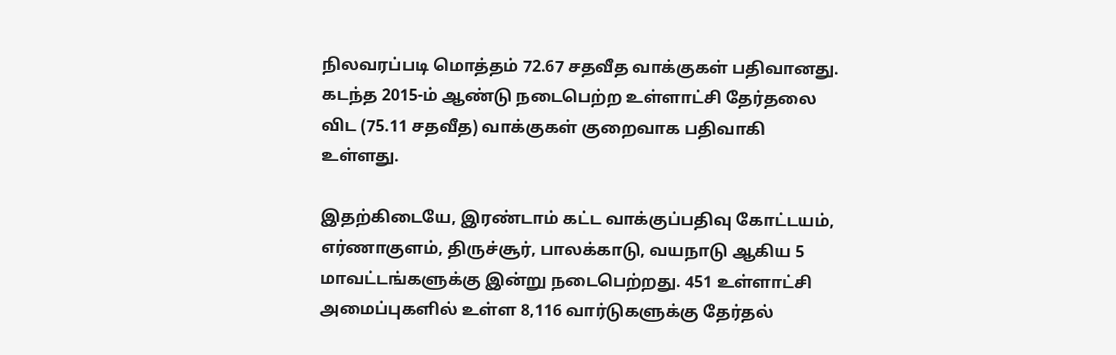நிலவரப்படி மொத்தம் 72.67 சதவீத வாக்குகள் பதிவானது. கடந்த 2015-ம் ஆண்டு நடைபெற்ற உள்ளாட்சி தேர்தலை விட (75.11 சதவீத) வாக்குகள் குறைவாக பதிவாகி உள்ளது.

இதற்கிடையே, இரண்டாம் கட்ட வாக்குப்பதிவு கோட்டயம், எர்ணாகுளம், திருச்சூர், பாலக்காடு, வயநாடு ஆகிய 5 மாவட்டங்களுக்கு இன்று நடைபெற்றது. 451 உள்ளாட்சி அமைப்புகளில் உள்ள 8,116 வார்டுகளுக்கு தேர்தல்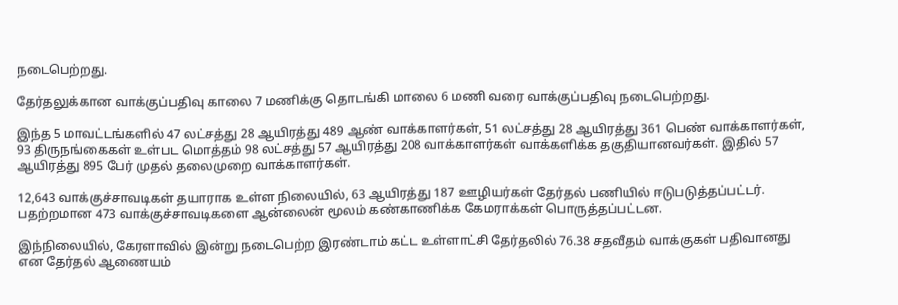நடைபெற்றது.

தேர்தலுக்கான வாக்குப்பதிவு காலை 7 மணிக்கு தொடங்கி மாலை 6 மணி வரை வாக்குப்பதிவு நடைபெற்றது.

இந்த 5 மாவட்டங்களில் 47 லட்சத்து 28 ஆயிரத்து 489 ஆண் வாக்காளர்கள், 51 லட்சத்து 28 ஆயிரத்து 361 பெண் வாக்காளர்கள், 93 திருநங்கைகள் உள்பட மொத்தம் 98 லட்சத்து 57 ஆயிரத்து 208 வாக்காளர்கள் வாக்களிக்க தகுதியானவர்கள். இதில் 57 ஆயிரத்து 895 பேர் முதல் தலைமுறை வாக்காளர்கள்.

12,643 வாக்குச்சாவடிகள் தயாராக உள்ள நிலையில், 63 ஆயிரத்து 187 ஊழியர்கள் தேர்தல் பணியில் ஈடுபடுத்தப்பட்டர். பதற்றமான 473 வாக்குச்சாவடிகளை ஆன்லைன் மூலம் கண்காணிக்க கேமராக்கள் பொருத்தப்பட்டன.

இந்நிலையில், கேரளாவில் இன்று நடைபெற்ற இரண்டாம் கட்ட உள்ளாட்சி தேர்தலில் 76.38 சதவீதம் வாக்குகள் பதிவானது என தேர்தல் ஆணையம்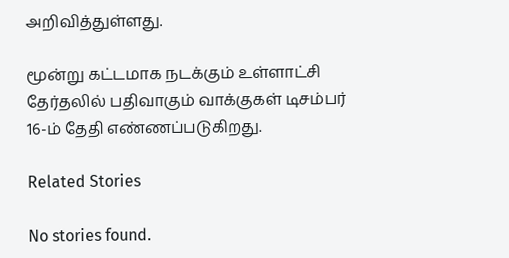அறிவித்துள்ளது.

மூன்று கட்டமாக நடக்கும் உள்ளாட்சி தேர்தலில் பதிவாகும் வாக்குகள் டிசம்பர் 16-ம் தேதி எண்ணப்படுகிறது.

Related Stories

No stories found.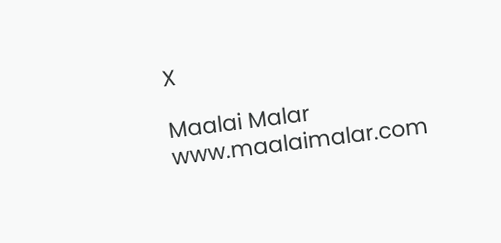X

Maalai Malar
www.maalaimalar.com